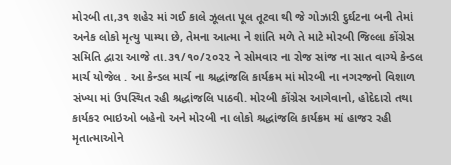મોરબી તા,૩૧ શહેર માં ગઈ કાલે ઝૂલતા પૂલ તૂટવા થી જે ગોઝારી દુર્ઘટના બની તેમાં અનેક લોકો મૃત્યુ પામ્યા છે, તેમના આત્મા ને શાંતિ મળે તે માટે મોરબી જિલ્લા કોંગ્રેસ સમિતિ દ્વારા આજે તા.૩૧/૧૦/૨૦૨૨ ને સોમવાર ના રોજ સાંજ ના સાત વાગ્યે કેન્ડલ માર્ચ યોજેલ . આ કેન્ડલ માર્ચ ના શ્રદ્ધાંજલિ કાર્યક્રમ માં મોરબી ના નગરજનો વિશાળ સંખ્યા માં ઉપસ્થિત રહી શ્રદ્ધાંજલિ પાઠવી. મોરબી કોંગ્રેસ આગેવાનો, હોદેદારો તથા કાર્યકર ભાઇઓ બહેનો અને મોરબી ના લોકો શ્રદ્ધાંજલિ કાર્યક્રમ માં હાજર રહી મૃતાત્માઓને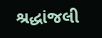શ્રદ્ધાંજલી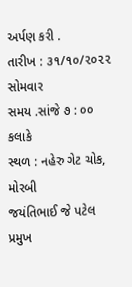અર્પણ કરી .
તારીખ : ૩૧/૧૦/૨૦૨૨ સોમવાર
સમય .સાંજે ૭ : ૦૦ કલાકે
સ્થળ : નહેરુ ગેટ ચોક,
મોરબી
જયંતિભાઈ જે પટેલ
પ્રમુખ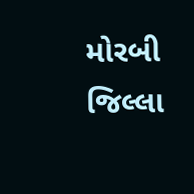મોરબી જિલ્લા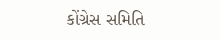કોંગ્રેસ સમિતિ